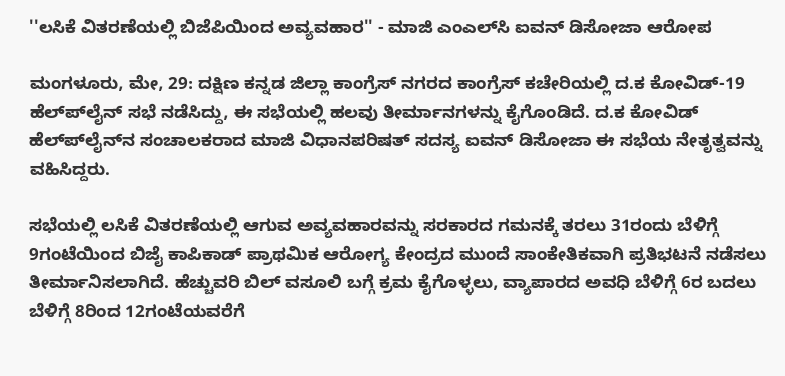''ಲಸಿಕೆ ವಿತರಣೆಯಲ್ಲಿ ಬಿಜೆಪಿಯಿಂದ ಅವ್ಯವಹಾರ'' - ಮಾಜಿ ಎಂಎಲ್‌ಸಿ ಐವನ್ ಡಿಸೋಜಾ ಆರೋಪ

ಮಂಗಳೂರು, ಮೇ, 29: ದಕ್ಷಿಣ ಕನ್ನಡ ಜಿಲ್ಲಾ ಕಾಂಗ್ರೆಸ್‌ ನಗರದ ಕಾಂಗ್ರೆಸ್ ಕಚೇರಿಯಲ್ಲಿ ದ.ಕ ಕೋವಿಡ್-19 ಹೆಲ್ಪ್‍ಲೈನ್ ಸಭೆ ನಡೆಸಿದ್ದು, ಈ ಸಭೆಯಲ್ಲಿ ಹಲವು ತೀರ್ಮಾನಗಳನ್ನು ಕೈಗೊಂಡಿದೆ. ದ.ಕ ಕೋವಿಡ್ ಹೆಲ್ಪ್‍ಲೈನ್‌ನ ಸಂಚಾಲಕರಾದ ಮಾಜಿ ವಿಧಾನಪರಿಷತ್ ಸದಸ್ಯ ಐವನ್ ಡಿಸೋಜಾ ಈ ಸಭೆಯ ನೇತೃತ್ವವನ್ನು ವಹಿಸಿದ್ದರು.

ಸಭೆಯಲ್ಲಿ ಲಸಿಕೆ ವಿತರಣೆಯಲ್ಲಿ ಆಗುವ ಅವ್ಯವಹಾರವನ್ನು ಸರಕಾರದ ಗಮನಕ್ಕೆ ತರಲು 31ರಂದು ಬೆಳಿಗ್ಗೆ 9ಗಂಟೆಯಿಂದ ಬಿಜೈ ಕಾಪಿಕಾಡ್ ಪ್ರಾಥಮಿಕ ಆರೋಗ್ಯ ಕೇಂದ್ರದ ಮುಂದೆ ಸಾಂಕೇತಿಕವಾಗಿ ಪ್ರತಿಭಟನೆ ನಡೆಸಲು ತೀರ್ಮಾನಿಸಲಾಗಿದೆ. ಹೆಚ್ಚುವರಿ ಬಿಲ್ ವಸೂಲಿ ಬಗ್ಗೆ ಕ್ರಮ ಕೈಗೊಳ್ಳಲು, ವ್ಯಾಪಾರದ ಅವಧಿ ಬೆಳಿಗ್ಗೆ 6ರ ಬದಲು ಬೆಳಿಗ್ಗೆ 8ರಿಂದ 12ಗಂಟೆಯವರೆಗೆ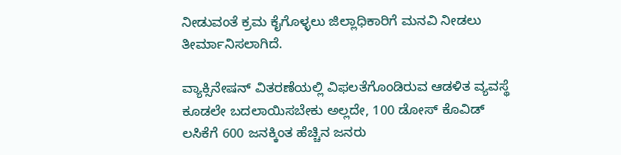ನೀಡುವಂತೆ ಕ್ರಮ ಕೈಗೊಳ್ಳಲು ಜಿಲ್ಲಾಧಿಕಾರಿಗೆ ಮನವಿ ನೀಡಲು ತೀರ್ಮಾನಿಸಲಾಗಿದೆ.

ವ್ಯಾಕ್ಸಿನೇಷನ್ ವಿತರಣೆಯಲ್ಲಿ ವಿಫಲತೆಗೊಂಡಿರುವ ಆಡಳಿತ ವ್ಯವಸ್ಥೆ ಕೂಡಲೇ ಬದಲಾಯಿಸಬೇಕು ಅಲ್ಲದೇ, 100 ಡೋಸ್ ಕೊವಿಡ್ ಲಸಿಕೆಗೆ 600 ಜನಕ್ಕಿಂತ ಹೆಚ್ಚಿನ ಜನರು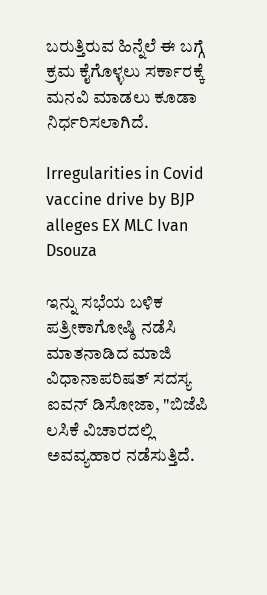ಬರುತ್ತಿರುವ ಹಿನ್ನೆಲೆ ಈ ಬಗ್ಗೆ ಕ್ರಮ ಕೈಗೊಳ್ಳಲು ಸರ್ಕಾರಕ್ಕೆ ಮನವಿ ಮಾಡಲು ಕೂಡಾ ನಿರ್ಧರಿಸಲಾಗಿದೆ.

Irregularities in Covid vaccine drive by BJP alleges EX MLC Ivan Dsouza

ಇನ್ನು ಸಭೆಯ ಬಳಿಕ ಪತ್ರೀಕಾಗೋಷ್ಠಿ ನಡೆಸಿ ಮಾತನಾಡಿದ ಮಾಜಿ ವಿಧಾನಾಪರಿಷತ್ ಸದಸ್ಯ ಐವನ್ ಡಿಸೋಜಾ, "ಬಿಜೆಪಿ ಲಸಿಕೆ ವಿಚಾರದಲ್ಲಿ ಅವವ್ಯಹಾರ ನಡೆಸುತ್ತಿದೆ.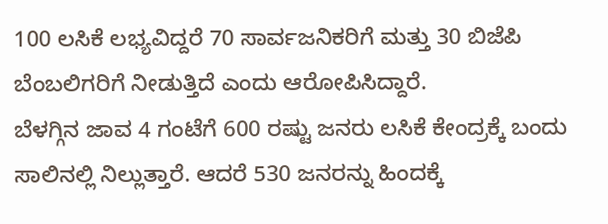100 ಲಸಿಕೆ ಲಭ್ಯವಿದ್ದರೆ 70 ಸಾರ್ವಜನಿಕರಿಗೆ ಮತ್ತು 30 ಬಿಜೆಪಿ ಬೆಂಬಲಿಗರಿಗೆ ನೀಡುತ್ತಿದೆ ಎಂದು ಆರೋಪಿಸಿದ್ದಾರೆ.
ಬೆಳಗ್ಗಿನ ಜಾವ 4 ಗಂಟೆಗೆ 600 ರಷ್ಟು ಜನರು ಲಸಿಕೆ ಕೇಂದ್ರಕ್ಕೆ ಬಂದು ಸಾಲಿನಲ್ಲಿ ನಿಲ್ಲುತ್ತಾರೆ. ಆದರೆ 530 ಜನರನ್ನು ಹಿಂದಕ್ಕೆ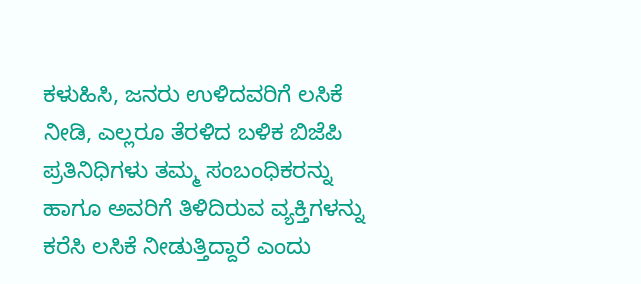ಕಳುಹಿಸಿ, ಜನರು ಉಳಿದವರಿಗೆ ಲಸಿಕೆ ನೀಡಿ, ಎಲ್ಲರೂ ತೆರಳಿದ ಬಳಿಕ ಬಿಜೆಪಿ ಪ್ರತಿನಿಧಿಗಳು ತಮ್ಮ ಸಂಬಂಧಿಕರನ್ನು ಹಾಗೂ ಅವರಿಗೆ ತಿಳಿದಿರುವ ವ್ಯಕ್ತಿಗಳನ್ನು ಕರೆಸಿ ಲಸಿಕೆ ನೀಡುತ್ತಿದ್ದಾರೆ ಎಂದು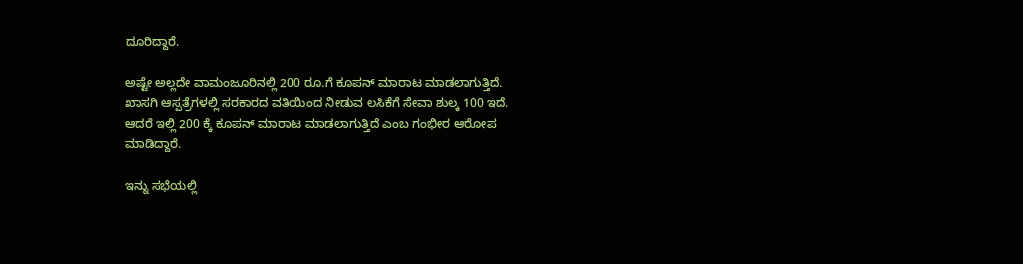ದೂರಿದ್ದಾರೆ.

ಅಷ್ಟೇ ಅಲ್ಲದೇ ವಾಮಂಜೂರಿನಲ್ಲಿ 200 ರೂ.ಗೆ ಕೂಪನ್ ಮಾರಾಟ ಮಾಡಲಾಗುತ್ತಿದೆ. ಖಾಸಗಿ ಆಸ್ಪತ್ರೆಗಳಲ್ಲಿ ಸರಕಾರದ ವತಿಯಿಂದ ನೀಡುವ ಲಸಿಕೆಗೆ ಸೇವಾ ಶುಲ್ಕ 100 ಇದೆ. ಆದರೆ ಇಲ್ಲಿ 200 ಕ್ಕೆ ಕೂಪನ್‌ ಮಾರಾಟ ಮಾಡಲಾಗುತ್ತಿದೆ ಎಂಬ ಗಂಭೀರ ಆರೋಪ ಮಾಡಿದ್ದಾರೆ.

ಇನ್ನು ಸಭೆಯಲ್ಲಿ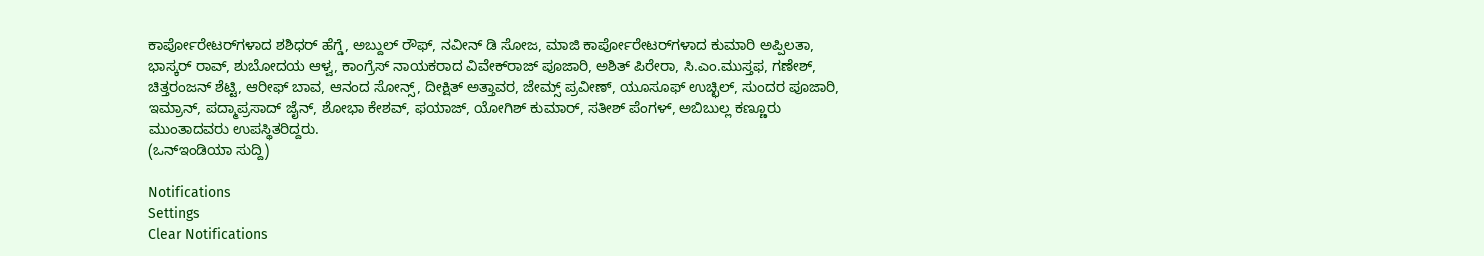ಕಾರ್ಪೋರೇಟರ್‌ಗಳಾದ ಶಶಿಧರ್ ಹೆಗ್ಡೆ, ಅಬ್ದುಲ್ ರೌಫ್, ನವೀನ್ ಡಿ ಸೋಜ, ಮಾಜಿ ಕಾರ್ಪೋರೇಟರ್‌ಗಳಾದ ಕುಮಾರಿ ಅಪ್ಪಿಲತಾ, ಭಾಸ್ಕರ್ ರಾವ್, ಶುಬೋದಯ ಆಳ್ವ, ಕಾಂಗ್ರೆಸ್ ನಾಯಕರಾದ ವಿವೇಕ್‍ರಾಜ್ ಪೂಜಾರಿ, ಅಶಿತ್ ಪಿರೇರಾ, ಸಿ.ಎಂ.ಮುಸ್ತಫ, ಗಣೇಶ್, ಚಿತ್ತರಂಜನ್ ಶೆಟ್ಟಿ, ಆರೀಫ್ ಬಾವ, ಆನಂದ ಸೋನ್ಸ್, ದೀಕ್ಷಿತ್ ಅತ್ತಾವರ, ಜೇಮ್ಸ್ ಪ್ರವೀಣ್, ಯೂಸೂಫ್ ಉಚ್ಛಿಲ್, ಸುಂದರ ಪೂಜಾರಿ, ಇಮ್ರಾನ್, ಪದ್ಮಾಪ್ರಸಾದ್ ಜೈನ್, ಶೋಭಾ ಕೇಶವ್‌, ಫಯಾಜ್, ಯೋಗಿಶ್ ಕುಮಾರ್, ಸತೀಶ್ ಪೆಂಗಳ್, ಅಬಿಬುಲ್ಲ ಕಣ್ಣೂರು ಮುಂತಾದವರು ಉಪಸ್ಥಿತರಿದ್ದರು.
(ಒನ್ಇಂಡಿಯಾ ಸುದ್ದಿ)

Notifications
Settings
Clear Notifications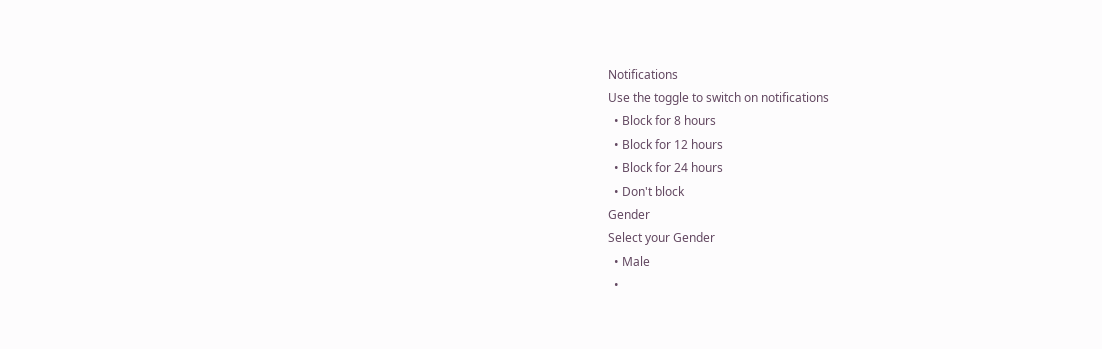Notifications
Use the toggle to switch on notifications
  • Block for 8 hours
  • Block for 12 hours
  • Block for 24 hours
  • Don't block
Gender
Select your Gender
  • Male
  •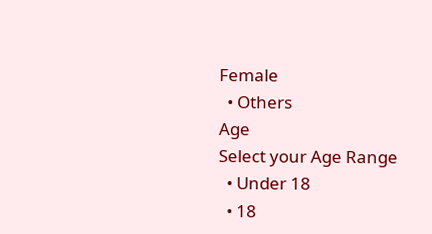Female
  • Others
Age
Select your Age Range
  • Under 18
  • 18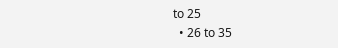to 25
  • 26 to 35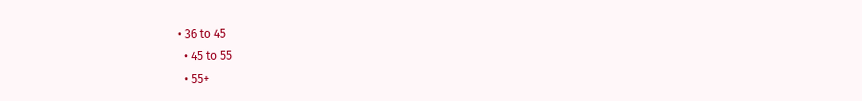• 36 to 45
  • 45 to 55
  • 55+